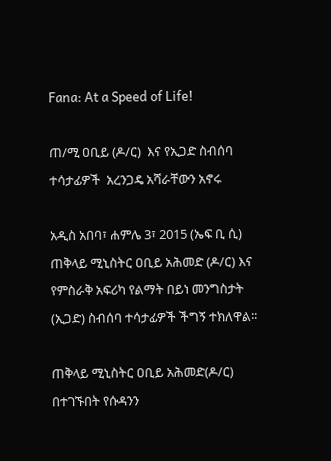Fana: At a Speed of Life!

ጠ/ሚ ዐቢይ (ዶ/ር)  እና የኢጋድ ስብሰባ ተሳታፊዎች  አረንጋዴ አሻራቸውን አኖሩ

አዲስ አበባ፣ ሐምሌ 3፣ 2015 (ኤፍ ቢ ሲ) ጠቅላይ ሚኒስትር ዐቢይ አሕመድ (ዶ/ር) እና የምስራቅ አፍሪካ የልማት በይነ መንግስታት (ኢጋድ) ስብሰባ ተሳታፊዎች ችግኝ ተክለዋል፡፡

ጠቅላይ ሚኒስትር ዐቢይ አሕመድ(ዶ/ር) በተገኙበት የሱዳንን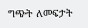ግጭት ለመፍታት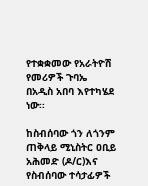የተቋቋመው የአራትዮሽ የመሪዎች ጉባኤ በአዲስ አበባ እየተካሄደ ነው፡፡

ከስብሰባው ጎን ለጎንም ጠቅላይ ሚኒስትር ዐቢይ አሕመድ (ዶ/ር)እና የስብሰባው ተሳታፊዎች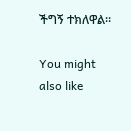ችግኝ ተክለዋል፡፡

You might also like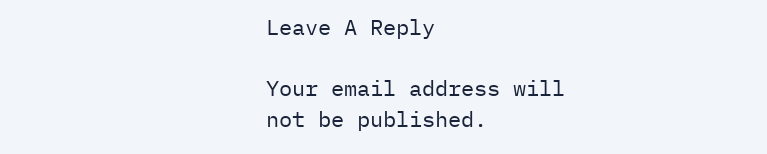Leave A Reply

Your email address will not be published.